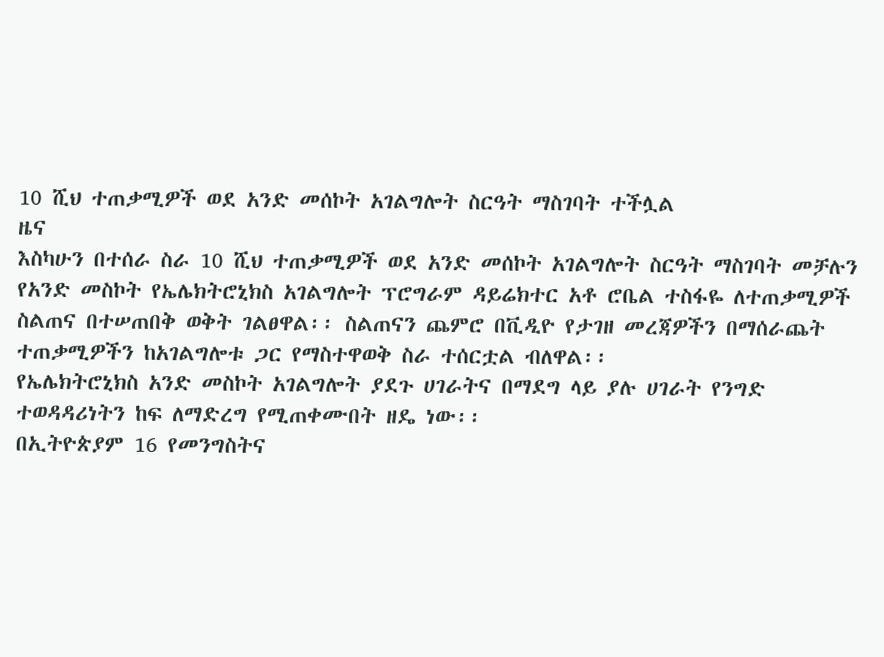10 ሺህ ተጠቃሚዎች ወደ አንድ መሰኮት አገልግሎት ስርዓት ማስገባት ተችሏል
ዜና
እስካሁን በተሰራ ስራ 10 ሺህ ተጠቃሚዎች ወደ አንድ መሰኮት አገልግሎት ስርዓት ማስገባት መቻሉን የአንድ መስኮት የኤሌክትሮኒክስ አገልግሎት ፕሮግራም ዳይሬክተር አቶ ሮቤል ተስፋዬ ለተጠቃሚዎች ስልጠና በተሠጠበቅ ወቅት ገልፀዋል፡፡ ስልጠናን ጨምሮ በቪዲዮ የታገዘ መረጃዎችን በማሰራጨት ተጠቃሚዎችን ከአገልግሎቱ ጋር የማስተዋወቅ ስራ ተሰርቷል ብለዋል፡፡
የኤሌክትሮኒክስ አንድ መስኮት አገልግሎት ያደጉ ሀገራትና በማደግ ላይ ያሉ ሀገራት የንግድ ተወዳዳሪነትን ከፍ ለማድረግ የሚጠቀሙበት ዘዴ ነው፡፡
በኢትዮጵያም 16 የመንግስትና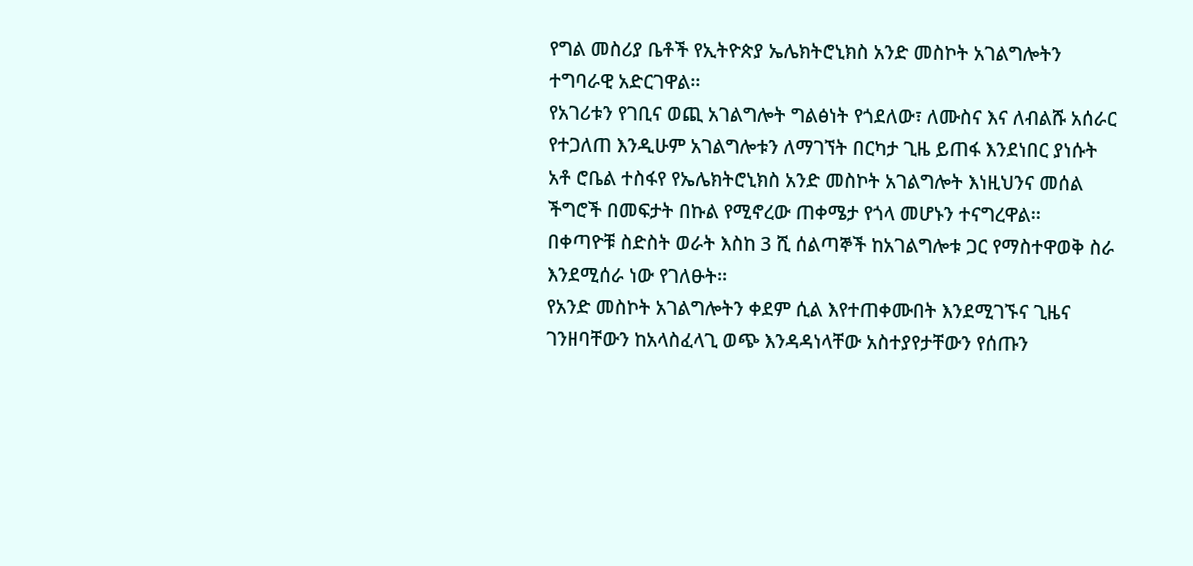የግል መስሪያ ቤቶች የኢትዮጵያ ኤሌክትሮኒክስ አንድ መስኮት አገልግሎትን ተግባራዊ አድርገዋል፡፡
የአገሪቱን የገቢና ወጪ አገልግሎት ግልፅነት የጎደለው፣ ለሙስና እና ለብልሹ አሰራር የተጋለጠ እንዲሁም አገልግሎቱን ለማገኘት በርካታ ጊዜ ይጠፋ እንደነበር ያነሱት አቶ ሮቤል ተስፋየ የኤሌክትሮኒክስ አንድ መስኮት አገልግሎት እነዚህንና መሰል ችግሮች በመፍታት በኩል የሚኖረው ጠቀሜታ የጎላ መሆኑን ተናግረዋል፡፡
በቀጣዮቹ ስድስት ወራት እስከ 3 ሺ ሰልጣኞች ከአገልግሎቱ ጋር የማስተዋወቅ ስራ እንደሚሰራ ነው የገለፁት፡፡
የአንድ መስኮት አገልግሎትን ቀደም ሲል እየተጠቀሙበት እንደሚገኙና ጊዜና ገንዘባቸውን ከአላስፈላጊ ወጭ እንዳዳነላቸው አስተያየታቸውን የሰጡን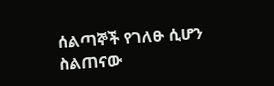ሰልጣኞች የገለፁ ሲሆን ስልጠናው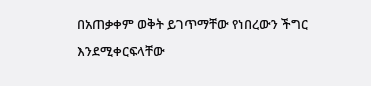በአጠቃቀም ወቅት ይገጥማቸው የነበረውን ችግር እንደሚቀርፍላቸው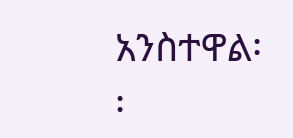አንስተዋል፡፡